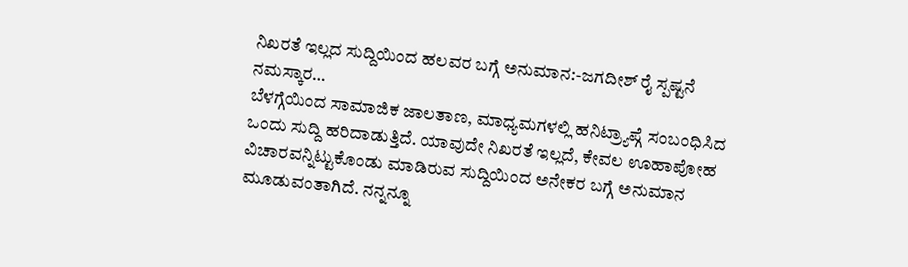ನಿಖರತೆ ಇಲ್ಲದ ಸುದ್ದಿಯಿಂದ ಹಲವರ ಬಗ್ಗೆ ಅನುಮಾನ:-ಜಗದೀಶ್ ರೈ ಸ್ಪಷ್ಟನೆ
ನಮಸ್ಕಾರ…
ಬೆಳಗ್ಗೆಯಿಂದ ಸಾಮಾಜಿಕ ಜಾಲತಾಣ, ಮಾಧ್ಯಮಗಳಲ್ಲಿ ಹನಿಟ್ರ್ಯಾಪ್ಗೆ ಸಂಬಂಧಿಸಿದ ಒಂದು ಸುದ್ದಿ ಹರಿದಾಡುತ್ತಿದೆ. ಯಾವುದೇ ನಿಖರತೆ ಇಲ್ಲದೆ, ಕೇವಲ ಊಹಾಪೋಹ ವಿಚಾರವನ್ನಿಟ್ಟುಕೊಂಡು ಮಾಡಿರುವ ಸುದ್ದಿಯಿಂದ ಅನೇಕರ ಬಗ್ಗೆ ಅನುಮಾನ ಮೂಡುವಂತಾಗಿದೆ. ನನ್ನನ್ನೂ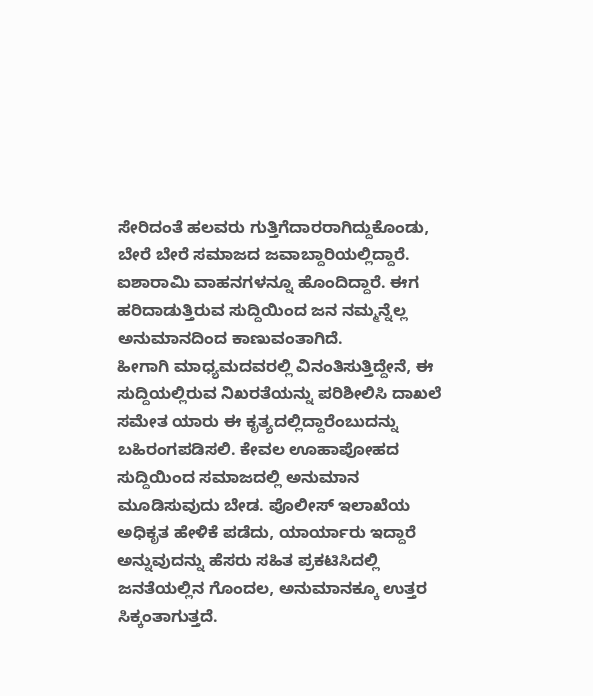ಸೇರಿದಂತೆ ಹಲವರು ಗುತ್ತಿಗೆದಾರರಾಗಿದ್ದುಕೊಂಡು, ಬೇರೆ ಬೇರೆ ಸಮಾಜದ ಜವಾಬ್ದಾರಿಯಲ್ಲಿದ್ದಾರೆ. ಐಶಾರಾಮಿ ವಾಹನಗಳನ್ನೂ ಹೊಂದಿದ್ದಾರೆ. ಈಗ ಹರಿದಾಡುತ್ತಿರುವ ಸುದ್ದಿಯಿಂದ ಜನ ನಮ್ಮನ್ನೆಲ್ಲ ಅನುಮಾನದಿಂದ ಕಾಣುವಂತಾಗಿದೆ.
ಹೀಗಾಗಿ ಮಾಧ್ಯಮದವರಲ್ಲಿ ವಿನಂತಿಸುತ್ತಿದ್ದೇನೆ, ಈ ಸುದ್ದಿಯಲ್ಲಿರುವ ನಿಖರತೆಯನ್ನು ಪರಿಶೀಲಿಸಿ ದಾಖಲೆ ಸಮೇತ ಯಾರು ಈ ಕೃತ್ಯದಲ್ಲಿದ್ದಾರೆಂಬುದನ್ನು ಬಹಿರಂಗಪಡಿಸಲಿ. ಕೇವಲ ಊಹಾಪೋಹದ ಸುದ್ದಿಯಿಂದ ಸಮಾಜದಲ್ಲಿ ಅನುಮಾನ ಮೂಡಿಸುವುದು ಬೇಡ. ಪೊಲೀಸ್ ಇಲಾಖೆಯ ಅಧಿಕೃತ ಹೇಳಿಕೆ ಪಡೆದು, ಯಾರ್ಯಾರು ಇದ್ದಾರೆ ಅನ್ನುವುದನ್ನು ಹೆಸರು ಸಹಿತ ಪ್ರಕಟಿಸಿದಲ್ಲಿ ಜನತೆಯಲ್ಲಿನ ಗೊಂದಲ, ಅನುಮಾನಕ್ಕೂ ಉತ್ತರ ಸಿಕ್ಕಂತಾಗುತ್ತದೆ.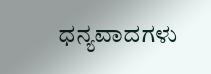ಧನ್ಯವಾದಗಳು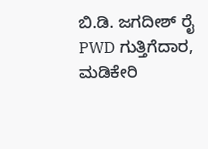ಬಿ.ಡಿ. ಜಗದೀಶ್ ರೈ
PWD ಗುತ್ತಿಗೆದಾರ, ಮಡಿಕೇರಿ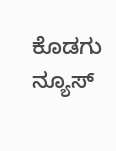ಕೊಡಗು ನ್ಯೂಸ್